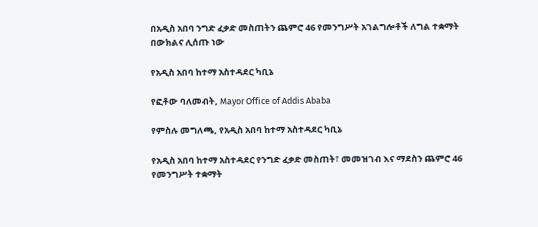በአዲስ አበባ ንግድ ፈቃድ መስጠትን ጨምሮ 46 የመንግሥት አገልግሎቶች ለግል ተቋማት በውክልና ሊሰጡ ነው

የአዲስ አበባ ከተማ አስተዳደር ካቢኔ

የፎቶው ባለመብት, Mayor Office of Addis Ababa

የምስሉ መግለጫ, የአዲስ አበባ ከተማ አስተዳደር ካቢኔ

የአዲስ አበባ ከተማ አስተዳደር የንግድ ፈቃድ መስጠት፣ መመዝገብ እና ማደስን ጨምሮ 46 የመንግሥት ተቋማት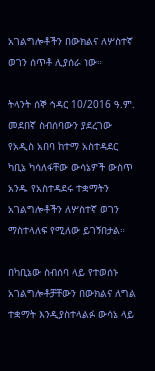አገልግሎቶችን በውክልና ለሦስተኛ ወገን ሰጥቶ ሊያሰራ ነው።

ትላንት ሰኞ ኅዳር 10/2016 ዓ.ም. መደበኛ ስብሰባውን ያደረገው የአዲስ አበባ ከተማ አስተዳደር ካቢኔ ካሳለፋቸው ውሳኔዎች ውስጥ አንዱ የአስተዳደሩ ተቋማትን አገልግሎቶችን ለሦስተኛ ወገን ማስተላለፍ የሚለው ይገኝበታል።

በካቢኔው ስብሰባ ላይ የተወሰኑ አገልግሎቶቻቸውን በውክልና ለግል ተቋማት እንዲያስተላልፉ ውሳኔ ላይ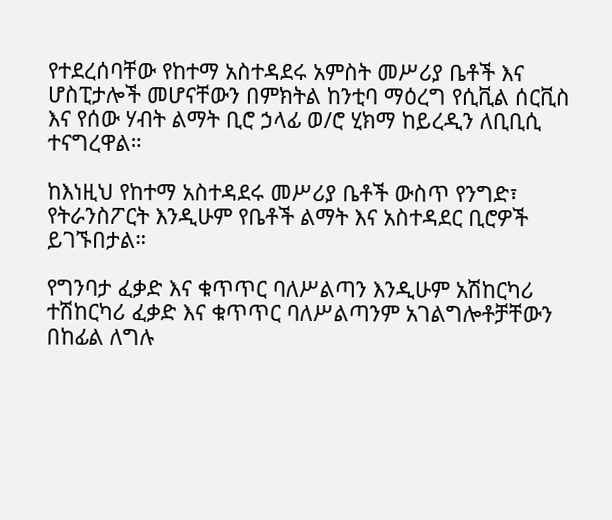የተደረሰባቸው የከተማ አስተዳደሩ አምስት መሥሪያ ቤቶች እና ሆስፒታሎች መሆናቸውን በምክትል ከንቲባ ማዕረግ የሲቪል ሰርቪስ እና የሰው ሃብት ልማት ቢሮ ኃላፊ ወ/ሮ ሂክማ ከይረዲን ለቢቢሲ ተናግረዋል።

ከእነዚህ የከተማ አስተዳደሩ መሥሪያ ቤቶች ውስጥ የንግድ፣ የትራንስፖርት እንዲሁም የቤቶች ልማት እና አስተዳደር ቢሮዎች ይገኙበታል።

የግንባታ ፈቃድ እና ቁጥጥር ባለሥልጣን እንዲሁም አሽከርካሪ ተሽከርካሪ ፈቃድ እና ቁጥጥር ባለሥልጣንም አገልግሎቶቻቸውን በከፊል ለግሉ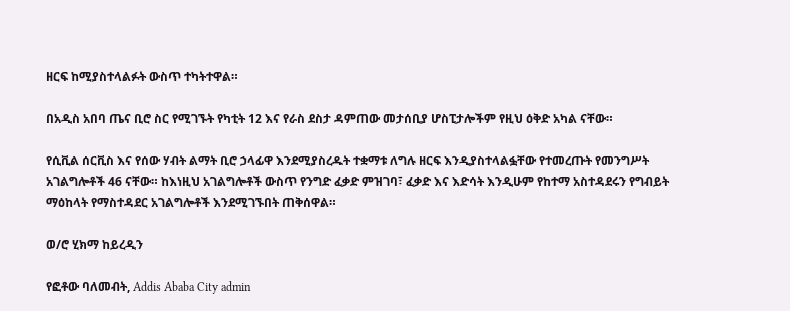ዘርፍ ከሚያስተላልፉት ውስጥ ተካትተዋል።

በአዲስ አበባ ጤና ቢሮ ስር የሚገኙት የካቲት 12 እና የራስ ደስታ ዳምጠው መታሰቢያ ሆስፒታሎችም የዚህ ዕቅድ አካል ናቸው።

የሲቪል ሰርቪስ እና የሰው ሃብት ልማት ቢሮ ኃላፊዋ እንደሚያስረዱት ተቋማቱ ለግሉ ዘርፍ እንዲያስተላልፏቸው የተመረጡት የመንግሥት አገልግሎቶች 46 ናቸው። ከእነዚህ አገልግሎቶች ውስጥ የንግድ ፈቃድ ምዝገባ፣ ፈቃድ እና እድሳት እንዲሁም የከተማ አስተዳደሩን የግብይት ማዕከላት የማስተዳደር አገልግሎቶች እንደሚገኙበት ጠቅሰዋል።

ወ/ሮ ሂክማ ከይረዲን

የፎቶው ባለመብት, Addis Ababa City admin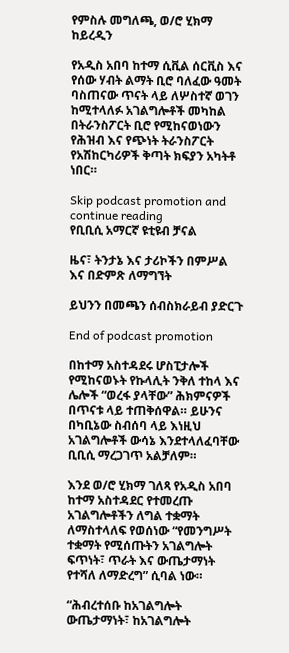የምስሉ መግለጫ, ወ/ሮ ሂክማ ከይረዲን

የአዲስ አበባ ከተማ ሲቪል ሰርቪስ እና የሰው ሃብት ልማት ቢሮ ባለፈው ዓመት ባስጠናው ጥናት ላይ ለሦስተኛ ወገን ከሚተላለፉ አገልግሎቶች መካከል በትራንስፖርት ቢሮ የሚከናወነውን የሕዝብ እና የጭነት ትራንስፖርት የአሽከርካሪዎች ቅጣት ክፍያን አካትቶ ነበር።

Skip podcast promotion and continue reading
የቢቢሲ አማርኛ ዩቲዩብ ቻናል

ዜና፣ ትንታኔ እና ታሪኮችን በምሥል እና በድምጽ ለማግኘት

ይህንን በመጫን ሰብስክራይብ ያድርጉ

End of podcast promotion

በከተማ አስተዳደሩ ሆስፒታሎች የሚከናወኑት የኩላሊት ንቅለ ተከላ እና ሌሎች “ወረፋ ያላቸው” ሕክምናዎች በጥናቱ ላይ ተጠቅሰዋል። ይሁንና በካቢኔው ስብሰባ ላይ እነዚህ አገልግሎቶች ውሳኔ እንደተላለፈባቸው ቢቢሲ ማረጋገጥ አልቻለም።

እንደ ወ/ሮ ሂክማ ገለጻ የአዲስ አበባ ከተማ አስተዳደር የተመረጡ አገልግሎቶችን ለግል ተቋማት ለማስተላለፍ የወሰነው “የመንግሥት ተቋማት የሚሰጡትን አገልግሎት ፍጥነት፣ ጥራት እና ውጤታማነት የተሻለ ለማድረግ” ሲባል ነው።

“ሕብረተሰቡ ከአገልግሎት ውጤታማነት፣ ከአገልግሎት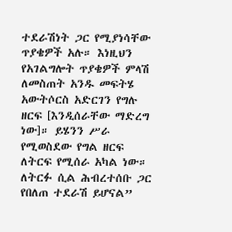ተደራሽነት ጋር የሚያነሳቸው ጥያቄዎች አሉ። እነዚህን የአገልግሎት ጥያቄዎች ምላሽ ለመስጠት አንዱ መፍትሄ አውትሶርስ አድርገን የግሉ ዘርፍ [እንዲሰራቸው ማድረግ ነው]። ይሄንን ሥራ የሚወስደው የግል ዘርፍ ለትርፍ የሚሰራ አካል ነው። ለትርፉ ሲል ሕብረተሰቡ ጋር የበለጠ ተደራሽ ይሆናል”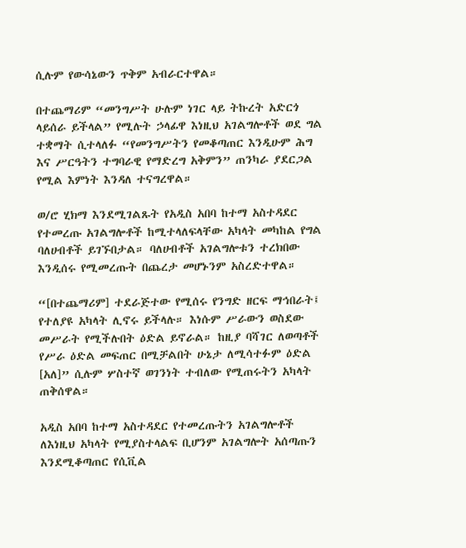ሲሉም የውሳኔውን ጥቅም አብራርተዋል።

በተጨማሪም “መንግሥት ሁሉም ነገር ላይ ትኩረት አድርጎ ላይሰራ ይችላል” የሚሉት ኃላፊዋ እነዚህ አገልግሎቶች ወደ ግል ተቋማት ሲተላለፉ “የመንግሥትን የመቆጣጠር እንዲሁም ሕግ እና ሥርዓትን ተግባራዊ የማድረግ አቅምን” ጠንካራ ያደርጋል የሚል እምነት እንዳለ ተናግረዋል።

ወ/ሮ ሂክማ እንደሚገልጹት የአዲስ አበባ ከተማ አስተዳደር የተመረጡ አገልግሎቶች ከሚተላለፍላቸው አካላት መካከል የግል ባለሀብቶች ይገኙበታል። ባለሀብቶች አገልግሎቱን ተረክበው እንዲሰሩ የሚመረጡት በጨረታ መሆኑንም አስረድተዋል።

“[በተጨማሪም] ተደራጅተው የሚሰሩ የንግድ ዘርፍ ማኅበራት፤ የተለያዩ አካላት ሊኖሩ ይችላሉ። እነሱም ሥራውን ወስደው መሥራት የሚችሉበት ዕድል ይኖራል። ከዚያ ባሻገር ለወጣቶች የሥራ ዕድል መፍጠር በሚቻልበት ሁኔታ ለሚሳተፉም ዕድል [አለ]” ሲሉም ሦስተኛ ወገንነት ተብለው የሚጠሩትን አካላት ጠቅሰዋል።

አዲስ አበባ ከተማ አስተዳደር የተመረጡትን አገልግሎቶች ለእነዚህ አካላት የሚያስተላልፍ ቢሆንም አገልግሎት አሰጣጡን እንደሚቆጣጠር የሲቪል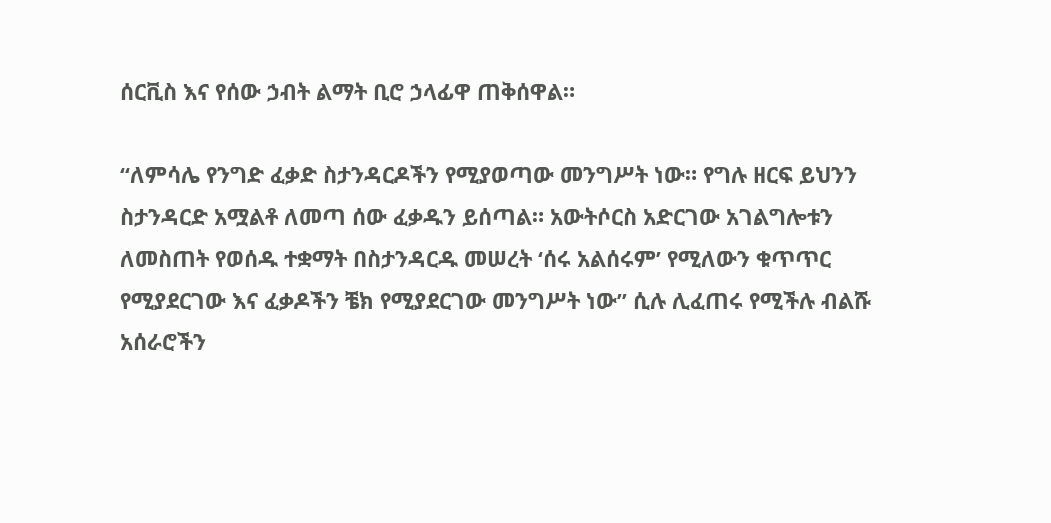ሰርቪስ እና የሰው ኃብት ልማት ቢሮ ኃላፊዋ ጠቅሰዋል።

“ለምሳሌ የንግድ ፈቃድ ስታንዳርዶችን የሚያወጣው መንግሥት ነው። የግሉ ዘርፍ ይህንን ስታንዳርድ አሟልቶ ለመጣ ሰው ፈቃዱን ይሰጣል። አውትሶርስ አድርገው አገልግሎቱን ለመስጠት የወሰዱ ተቋማት በስታንዳርዱ መሠረት ‘ሰሩ አልሰሩም’ የሚለውን ቁጥጥር የሚያደርገው እና ፈቃዶችን ቼክ የሚያደርገው መንግሥት ነው” ሲሉ ሊፈጠሩ የሚችሉ ብልሹ አሰራሮችን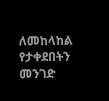ለመከላከል የታቀደበትን መንገድ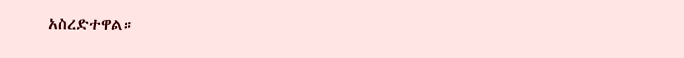አስረድተዋል።